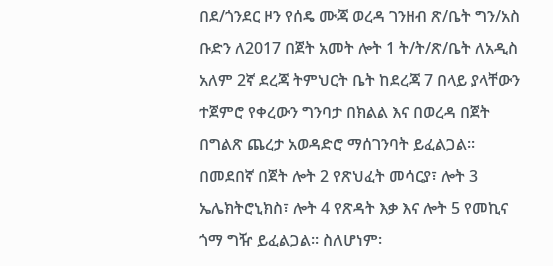በደ/ጎንደር ዞን የሰዴ ሙጃ ወረዳ ገንዘብ ጽ/ቤት ግን/አስ ቡድን ለ2017 በጀት አመት ሎት 1 ት/ት/ጽ/ቤት ለአዲስ አለም 2ኛ ደረጃ ትምህርት ቤት ከደረጃ 7 በላይ ያላቸውን ተጀምሮ የቀረውን ግንባታ በክልል እና በወረዳ በጀት በግልጽ ጨረታ አወዳድሮ ማሰገንባት ይፈልጋል፡፡ በመደበኛ በጀት ሎት 2 የጽህፈት መሳርያ፣ ሎት 3 ኤሌክትሮኒክስ፣ ሎት 4 የጽዳት እቃ እና ሎት 5 የመኪና ጎማ ግዥ ይፈልጋል፡፡ ስለሆነም፡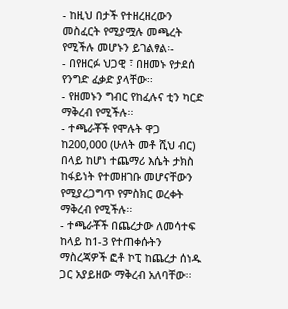- ከዚህ በታች የተዘረዘረውን መስፈርት የሚያሟሉ መጫረት የሚችሉ መሆኑን ይገልፃል፡-
- በየዘርፉ ህጋዊ ፣ በዘመኑ የታደሰ የንግድ ፈቃድ ያላቸው፡፡
- የዘመኑን ግብር የከፈሉና ቲን ካርድ ማቅረብ የሚችሉ፡፡
- ተጫራቾች የሞሉት ዋጋ ከ200‚000 (ሁለት መቶ ሺህ ብር) በላይ ከሆነ ተጨማሪ እሴት ታክስ ከፋይነት የተመዘገቡ መሆናቸውን የሚያረጋግጥ የምስክር ወረቀት ማቅረብ የሚችሉ፡፡
- ተጫራቾች በጨረታው ለመሳተፍ ከላይ ከ1-3 የተጠቀሱትን ማስረጃዎች ፎቶ ኮፒ ከጨረታ ሰነዱ ጋር አያይዘው ማቅረብ አለባቸው፡፡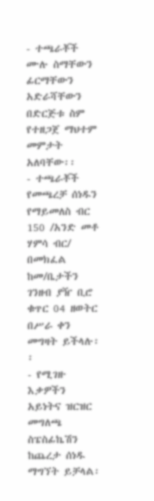- ተጫራቾች ሙሉ ስማቸውን ፊርማቸውን አድራሻቸውን በድርጅቱ ስም የተዘጋጀ ማህተም መምታት አለባቸው፡፡
- ተጫራቾች የመጫረቻ ሰነዱን የማይመለስ ብር 150 /አንድ መቶ ሃምሳ ብር/ በመክፈል ከመ/ቤታችን ገንዘብ ያዥ ቢሮ ቁጥር 04 ዘወትር በሥራ ቀን መግዛት ይችላሉ፡፡
- የሚገዙ እቃዎችን አይነትና ዝርዝር መግለጫ ስፔስፊኬሽን ከጨረታ ሰነዱ ማግኘት ይቻላል፡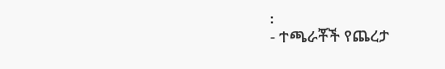፡
- ተጫራቾች የጨረታ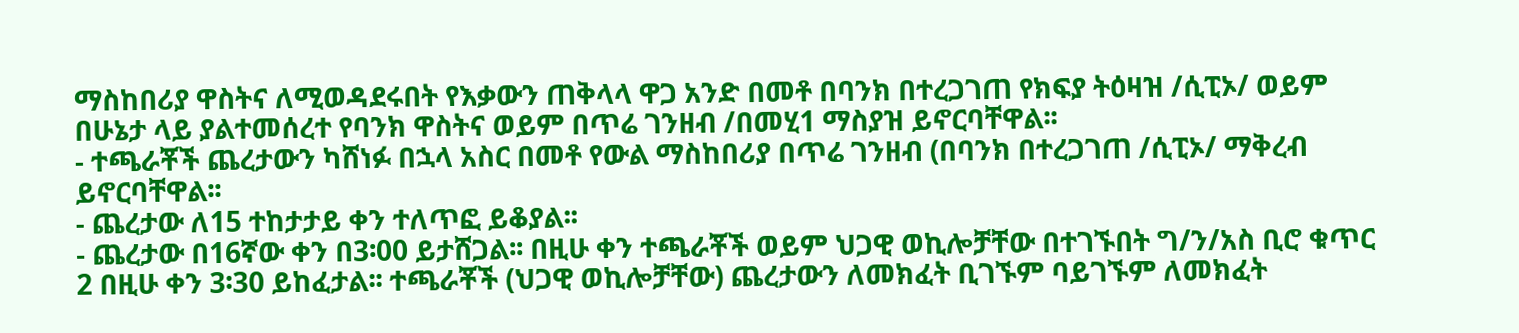ማስከበሪያ ዋስትና ለሚወዳደሩበት የእቃውን ጠቅላላ ዋጋ አንድ በመቶ በባንክ በተረጋገጠ የክፍያ ትዕዛዝ /ሲፒኦ/ ወይም በሁኔታ ላይ ያልተመሰረተ የባንክ ዋስትና ወይም በጥሬ ገንዘብ /በመሂ1 ማስያዝ ይኖርባቸዋል፡፡
- ተጫራቾች ጨረታውን ካሸነፉ በኋላ አስር በመቶ የውል ማስከበሪያ በጥሬ ገንዘብ (በባንክ በተረጋገጠ /ሲፒኦ/ ማቅረብ ይኖርባቸዋል፡፡
- ጨረታው ለ15 ተከታታይ ቀን ተለጥፎ ይቆያል፡፡
- ጨረታው በ16ኛው ቀን በ3፡00 ይታሸጋል፡፡ በዚሁ ቀን ተጫራቾች ወይም ህጋዊ ወኪሎቻቸው በተገኙበት ግ/ን/አስ ቢሮ ቁጥር 2 በዚሁ ቀን 3፡30 ይከፈታል፡፡ ተጫራቾች (ህጋዊ ወኪሎቻቸው) ጨረታውን ለመክፈት ቢገኙም ባይገኙም ለመክፈት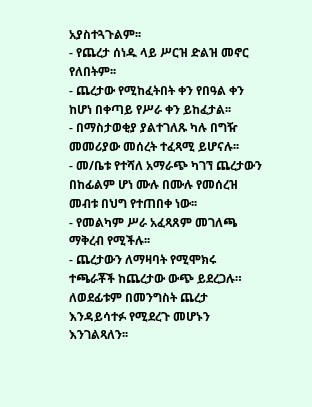አያስተጓጉልም፡፡
- የጨረታ ሰነዱ ላይ ሥርዝ ድልዝ መኖር የለበትም፡፡
- ጨረታው የሚከፈትበት ቀን የበዓል ቀን ከሆነ በቀጣይ የሥራ ቀን ይከፈታል፡፡
- በማስታወቂያ ያልተገለጹ ካሉ በግዥ መመሪያው መሰረት ተፈጻሚ ይሆናሉ፡፡
- መ/ቤቱ የተሻለ አማራጭ ካገኘ ጨረታውን በከፊልም ሆነ ሙሉ በሙሉ የመሰረዝ መብቱ በህግ የተጠበቀ ነው፡፡
- የመልካም ሥራ አፈጻጸም መገለጫ ማቅረብ የሚችሉ፡፡
- ጨረታውን ለማዛባት የሚሞክሩ ተጫራቾች ከጨረታው ውጭ ይደረጋሉ። ለወደፊቱም በመንግስት ጨረታ እንዳይሳተፉ የሚደረጉ መሆኑን እንገልጻለን፡፡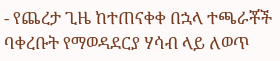- የጨረታ ጊዜ ከተጠናቀቀ በኋላ ተጫራቾች ባቀረቡት የማወዳደርያ ሃሳብ ላይ ለወጥ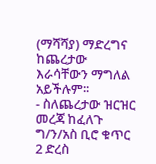(ማሻሻያ) ማድረግና ከጨረታው እራሳቸውን ማግለል አይችሉም፡፡
- ስለጨረታው ዝርዝር መረጃ ከፈለጉ ግ/ን/አስ ቢሮ ቁጥር 2 ድረስ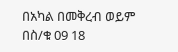በአካል በመቅረብ ወይም በስ/ቁ 09 18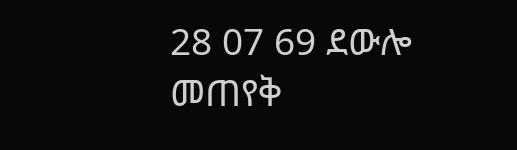28 07 69 ደውሎ መጠየቅ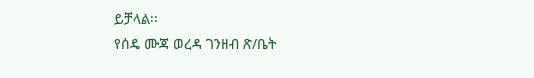ይቻላል፡፡
የሰዴ ሙጃ ወረዳ ገንዘብ ጽ/ቤት